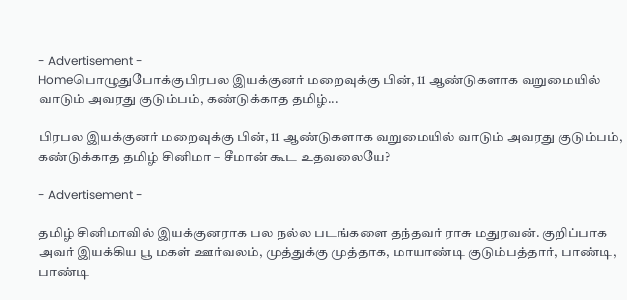- Advertisement -
Homeபொழுதுபோக்குபிரபல இயக்குனர் மறைவுக்கு பின், 11 ஆண்டுகளாக வறுமையில் வாடும் அவரது குடும்பம், கண்டுக்காத தமிழ்...

பிரபல இயக்குனர் மறைவுக்கு பின், 11 ஆண்டுகளாக வறுமையில் வாடும் அவரது குடும்பம், கண்டுக்காத தமிழ் சினிமா – சீமான் கூட உதவலையே?

- Advertisement -

தமிழ் சினிமாவில் இயக்குனராக பல நல்ல படங்களை தந்தவர் ராசு மதுரவன். குறிப்பாக அவர் இயக்கிய பூ மகள் ஊர்வலம், முத்துக்கு முத்தாக, மாயாண்டி குடும்பத்தார், பாண்டி, பாண்டி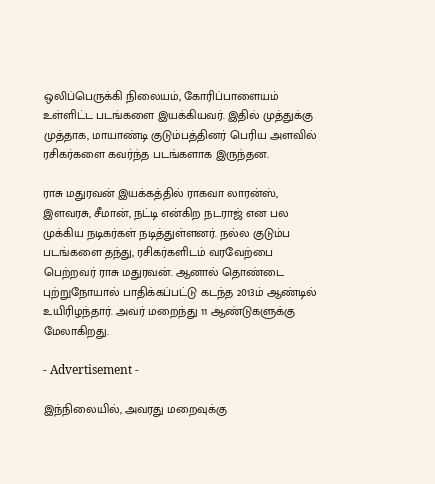ஒலிப்பெருக்கி நிலையம், கோரிப்பாளையம் உள்ளிட்ட படங்களை இயக்கியவர். இதில் முத்துக்கு முத்தாக, மாயாண்டி குடும்பத்தினர் பெரிய அளவில் ரசிகர்களை கவர்ந்த படங்களாக இருந்தன.

ராசு மதுரவன் இயக்கத்தில் ராகவா லாரன்ஸ், இளவரசு, சீமான், நட்டி என்கிற நடராஜ் என பல முக்கிய நடிகர்கள் நடித்துள்ளனர். நல்ல குடும்ப படங்களை தந்து, ரசிகர்களிடம் வரவேற்பை பெற்றவர் ராசு மதுரவன். ஆனால் தொண்டை புற்றுநோயால் பாதிக்கப்பட்டு கடந்த 2013ம் ஆண்டில் உயிரிழந்தார். அவர் மறைந்து 11 ஆண்டுகளுக்கு மேலாகிறது.

- Advertisement -

இந்நிலையில், அவரது மறைவுக்கு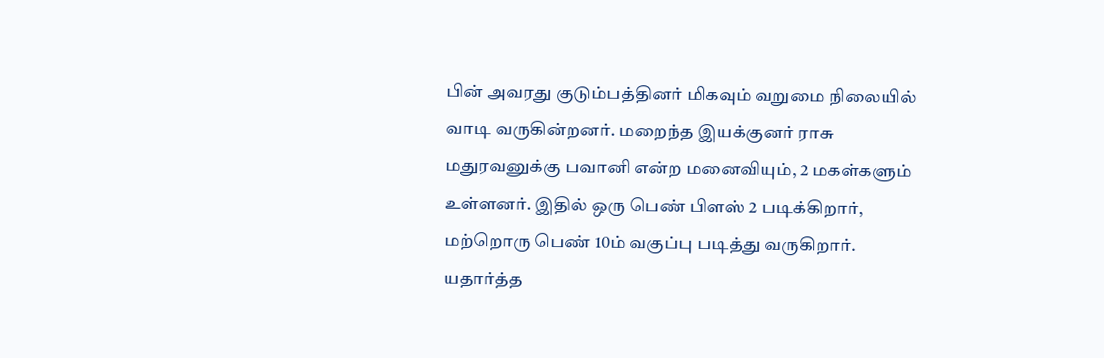பின் அவரது குடும்பத்தினர் மிகவும் வறுமை நிலையில் வாடி வருகின்றனர். மறைந்த இயக்குனர் ராசு மதுரவனுக்கு பவானி என்ற மனைவியும், 2 மகள்களும் உள்ளனர். இதில் ஒரு பெண் பிளஸ் 2 படிக்கிறார், மற்றொரு பெண் 10ம் வகுப்பு படித்து வருகிறார். யதார்த்த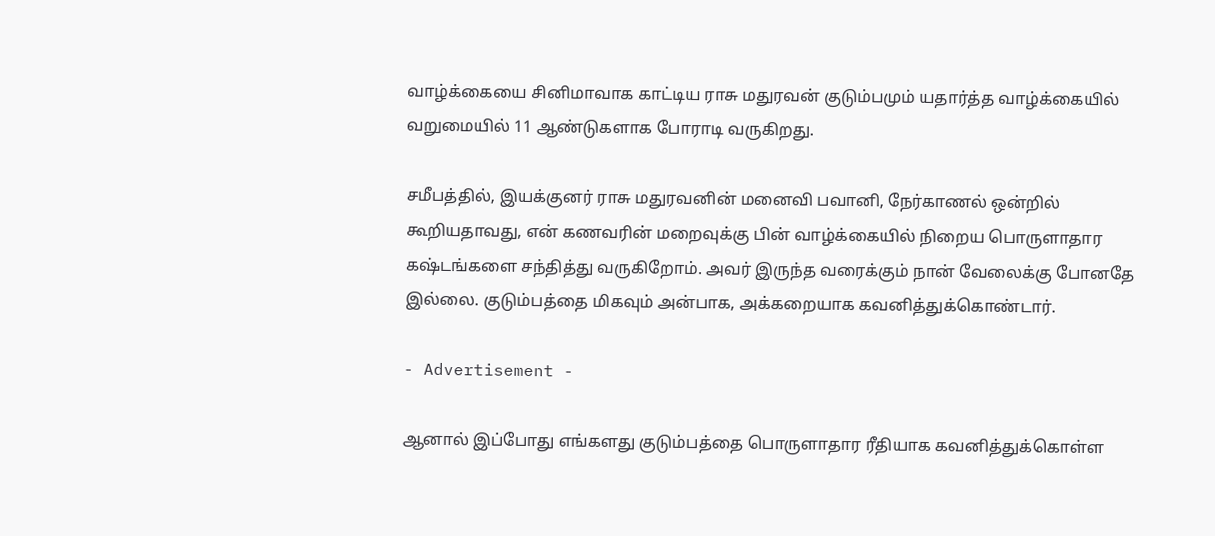வாழ்க்கையை சினிமாவாக காட்டிய ராசு மதுரவன் குடும்பமும் யதார்த்த வாழ்க்கையில் வறுமையில் 11 ஆண்டுகளாக போராடி வருகிறது.

சமீபத்தில், இயக்குனர் ராசு மதுரவனின் மனைவி பவானி, நேர்காணல் ஒன்றில் கூறியதாவது, என் கணவரின் மறைவுக்கு பின் வாழ்க்கையில் நிறைய பொருளாதார கஷ்டங்களை சந்தித்து வருகிறோம். அவர் இருந்த வரைக்கும் நான் வேலைக்கு போனதே இல்லை. குடும்பத்தை மிகவும் அன்பாக, அக்கறையாக கவனித்துக்கொண்டார்.

- Advertisement -

ஆனால் இப்போது எங்களது குடும்பத்தை பொருளாதார ரீதியாக கவனித்துக்கொள்ள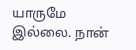யாருமே இல்லை. நான்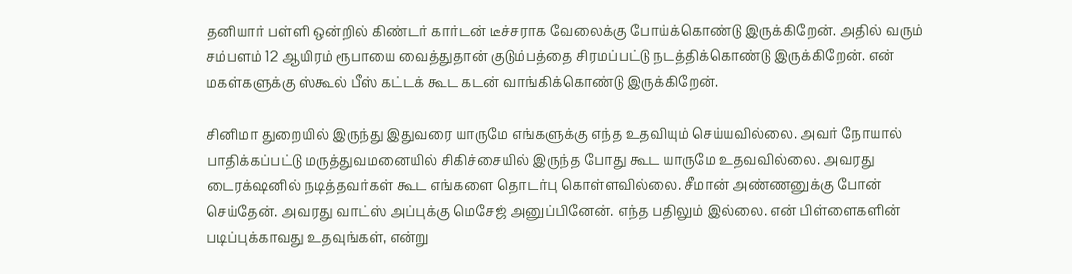தனியார் பள்ளி ஒன்றில் கிண்டர் கார்டன் டீச்சராக வேலைக்கு போய்க்கொண்டு இருக்கிறேன். அதில் வரும் சம்பளம் 12 ஆயிரம் ரூபாயை வைத்துதான் குடும்பத்தை சிரமப்பட்டு நடத்திக்கொண்டு இருக்கிறேன். என் மகள்களுக்கு ஸ்கூல் பீஸ் கட்டக் கூட கடன் வாங்கிக்கொண்டு இருக்கிறேன்.

சினிமா துறையில் இருந்து இதுவரை யாருமே எங்களுக்கு எந்த உதவியும் செய்யவில்லை. அவர் நோயால் பாதிக்கப்பட்டு மருத்துவமனையில் சிகிச்சையில் இருந்த போது கூட யாருமே உதவவில்லை. அவரது டைரக்‌ஷனில் நடித்தவர்கள் கூட எங்களை தொடர்பு கொள்ளவில்லை. சீமான் அண்ணனுக்கு போன் செய்தேன். அவரது வாட்ஸ் அப்புக்கு மெசேஜ் அனுப்பினேன். எந்த பதிலும் இல்லை. என் பிள்ளைகளின் படிப்புக்காவது உதவுங்கள், என்று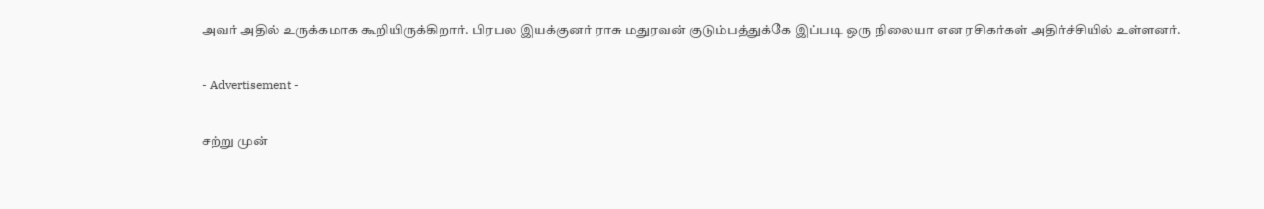அவர் அதில் உருக்கமாக கூறியிருக்கிறார். பிரபல இயக்குனர் ராசு மதுரவன் குடும்பத்துக்கே இப்படி ஒரு நிலையா என ரசிகர்கள் அதிர்ச்சியில் உள்ளனர்.

- Advertisement -

சற்று முன்